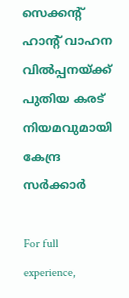സെക്കന്‍റ് ഹാന്‍റ് വാഹന വിൽപ്പനയ്ക്ക് പുതിയ കരട് നിയമവുമായി കേന്ദ്ര സര്‍ക്കാര്‍

For full experience,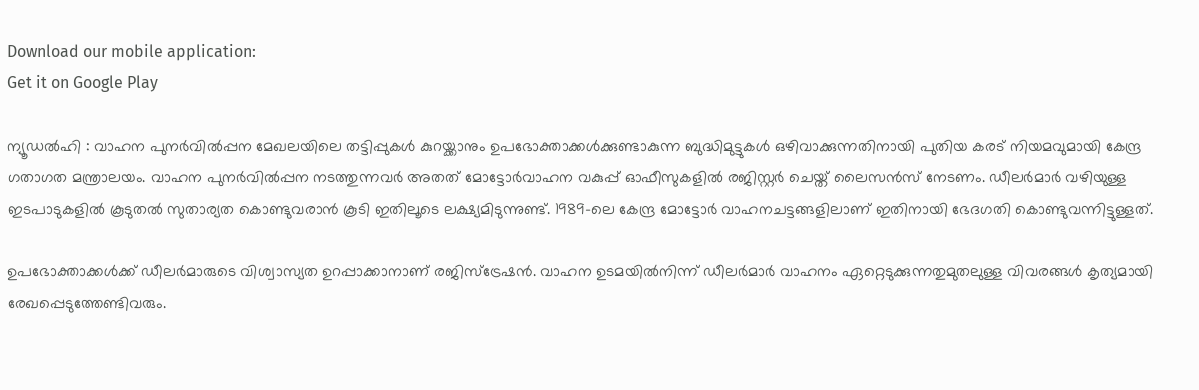Download our mobile application:
Get it on Google Play

ന്യൂഡല്‍ഹി : വാഹന പുനര്‍വില്‍പ്പന മേഖലയിലെ തട്ടിപ്പുകള്‍ കുറയ്ക്കാനും ഉപഭോക്താക്കള്‍ക്കുണ്ടാകുന്ന ബുദ്ധിമുട്ടുകള്‍ ഒഴിവാക്കുന്നതിനായി പുതിയ കരട് നിയമവുമായി കേന്ദ്ര ഗതാഗത മന്ത്രാലയം. വാഹന പുനര്‍വില്‍പ്പന നടത്തുന്നവര്‍ അതത് മോട്ടോര്‍വാഹന വകുപ്പ് ഓഫീസുകളില്‍ രജിസ്റ്റര്‍ ചെയ്ത് ലൈസന്‍സ് നേടണം. ഡീലര്‍മാര്‍ വഴിയുള്ള ഇടപാടുകളില്‍ കൂടുതല്‍ സുതാര്യത കൊണ്ടുവരാന്‍ കൂടി ഇതിലൂടെ ലക്ഷ്യമിടുന്നുണ്ട്. 1989-ലെ കേന്ദ്ര മോട്ടോര്‍ വാഹനചട്ടങ്ങളിലാണ് ഇതിനായി ഭേദഗതി കൊണ്ടുവന്നിട്ടുള്ളത്.

ഉപഭോക്താക്കള്‍ക്ക് ഡീലര്‍മാരുടെ വിശ്വാസ്യത ഉറപ്പാക്കാനാണ് രജിസ്‌ട്രേഷന്‍. വാഹന ഉടമയില്‍നിന്ന് ഡീലര്‍മാര്‍ വാഹനം ഏറ്റെടുക്കുന്നതുമുതലുള്ള വിവരങ്ങള്‍ കൃത്യമായി രേഖപ്പെടുത്തേണ്ടിവരും.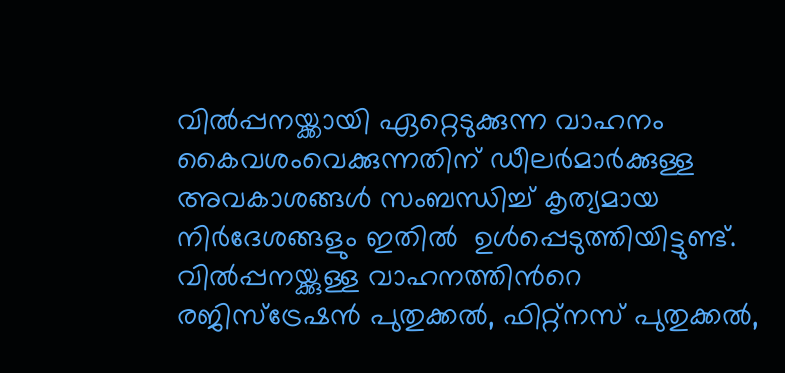വില്‍പ്പനയ്ക്കായി ഏറ്റെടുക്കുന്ന വാഹനം കൈവശംവെക്കുന്നതിന് ഡീലര്‍മാര്‍ക്കുള്ള അവകാശങ്ങള്‍ സംബന്ധിച്ച് കൃത്യമായ നിര്‍ദേശങ്ങളും ഇതില്‍  ഉള്‍പ്പെടുത്തിയിട്ടുണ്ട്. വില്‍പ്പനയ്ക്കുള്ള വാഹനത്തിന്‍റെ  രജിസ്‌ട്രേഷന്‍ പുതുക്കല്‍, ഫിറ്റ്‌നസ് പുതുക്കല്‍,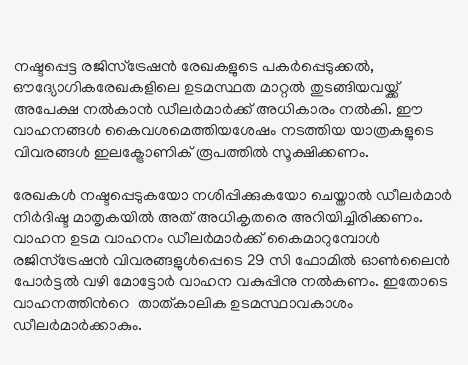നഷ്ടപ്പെട്ട രജിസ്‌ട്രേഷന്‍ രേഖകളുടെ പകര്‍പ്പെടുക്കല്‍, ഔദ്യോഗികരേഖകളിലെ ഉടമസ്ഥത മാറ്റല്‍ തുടങ്ങിയവയ്ക്ക് അപേക്ഷ നല്‍കാന്‍ ഡീലര്‍മാര്‍ക്ക് അധികാരം നല്‍കി. ഈ വാഹനങ്ങള്‍ കൈവശമെത്തിയശേഷം നടത്തിയ യാത്രകളുടെ വിവരങ്ങള്‍ ഇലക്ട്രോണിക് രൂപത്തില്‍ സൂക്ഷിക്കണം.

രേഖകള്‍ നഷ്ടപ്പെടുകയോ നശിപ്പിക്കുകയോ ചെയ്താല്‍ ഡീലര്‍മാര്‍ നിര്‍ദിഷ്ട മാതൃകയില്‍ അത് അധികൃതരെ അറിയിച്ചിരിക്കണം. വാഹന ഉടമ വാഹനം ഡീലര്‍മാര്‍ക്ക് കൈമാറുമ്പോള്‍ രജിസ്‌ട്രേഷന്‍ വിവരങ്ങളുള്‍പ്പെടെ 29 സി ഫോമില്‍ ഓണ്‍ലൈന്‍ പോര്‍ട്ടല്‍ വഴി മോട്ടോര്‍ വാഹന വകുപ്പിനു നല്‍കണം. ഇതോടെ വാഹനത്തിന്‍റെ  താത്കാലിക ഉടമസ്ഥാവകാശം ഡീലര്‍മാര്‍ക്കാകും.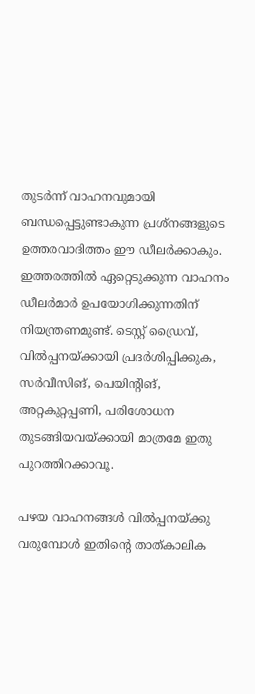തുടര്‍ന്ന് വാഹനവുമായി ബന്ധപ്പെട്ടുണ്ടാകുന്ന പ്രശ്‌നങ്ങളുടെ ഉത്തരവാദിത്തം ഈ ഡീലര്‍ക്കാകും. ഇത്തരത്തില്‍ ഏറ്റെടുക്കുന്ന വാഹനം ഡീലര്‍മാര്‍ ഉപയോഗിക്കുന്നതിന് നിയന്ത്രണമുണ്ട്. ടെസ്റ്റ് ഡ്രൈവ്, വില്‍പ്പനയ്ക്കായി പ്രദര്‍ശിപ്പിക്കുക, സര്‍വീസിങ്, പെയിന്റിങ്, അറ്റകുറ്റപ്പണി, പരിശോധന തുടങ്ങിയവയ്ക്കായി മാത്രമേ ഇതു പുറത്തിറക്കാവൂ.

പഴയ വാഹനങ്ങള്‍ വില്‍പ്പനയ്ക്കു വരുമ്പോള്‍ ഇതിന്‍റെ താത്കാലിക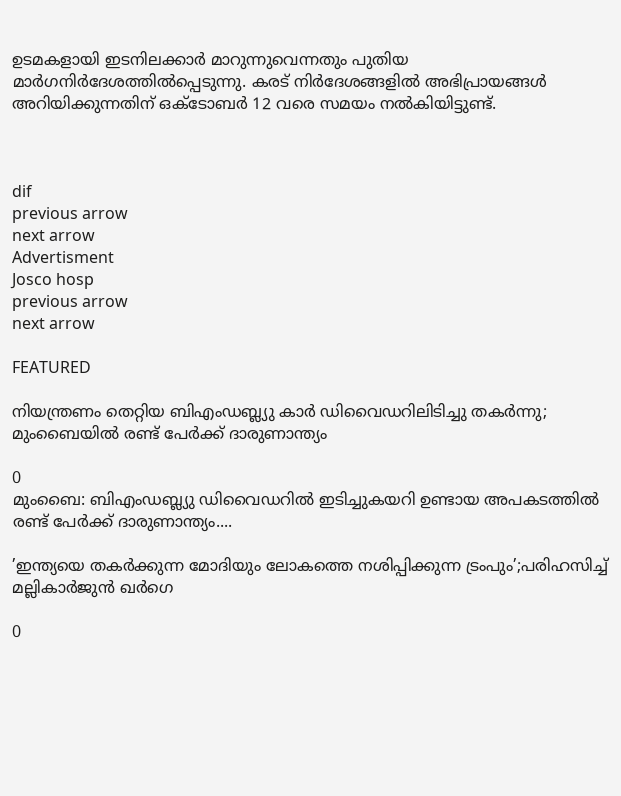ഉടമകളായി ഇടനിലക്കാര്‍ മാറുന്നുവെന്നതും പുതിയ മാര്‍ഗനിര്‍ദേശത്തില്‍പ്പെടുന്നു. കരട് നിര്‍ദേശങ്ങളില്‍ അഭിപ്രായങ്ങള്‍ അറിയിക്കുന്നതിന് ഒക്ടോബര്‍ 12 വരെ സമയം നല്‍കിയിട്ടുണ്ട്.



dif
previous arrow
next arrow
Advertisment
Josco hosp
previous arrow
next arrow

FEATURED

നിയന്ത്രണം തെറ്റിയ ബിഎംഡബ്ല്യു കാർ ഡിവൈഡറിലിടിച്ചു തകർന്നു; മുംബൈയിൽ രണ്ട് പേർക്ക് ദാരുണാന്ത്യം

0
മുംബൈ: ബിഎംഡബ്ല്യു ഡിവൈഡറില്‍ ഇടിച്ചുകയറി ഉണ്ടായ അപകടത്തില്‍ രണ്ട് പേര്‍ക്ക് ദാരുണാന്ത്യം....

’ഇന്ത്യയെ തകർക്കുന്ന മോദിയും ലോകത്തെ നശിപ്പിക്കുന്ന ട്രംപും’;പരിഹസിച്ച് മല്ലികാർജുൻ ഖർഗെ

0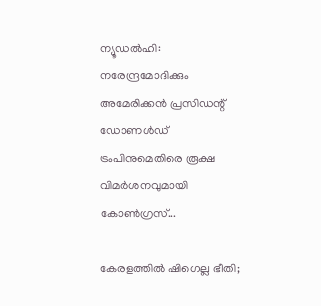ന്യൂഡല്‍ഹി: നരേന്ദ്രമോദിക്കും അമേരിക്കന്‍ പ്രസിഡന്റ് ഡോണള്‍ഡ് ട്രംപിനുമെതിരെ രൂക്ഷ വിമര്‍ശനവുമായി കോണ്‍ഗ്രസ്...

കേരളത്തിൽ ഷിഗെല്ല ഭീതി;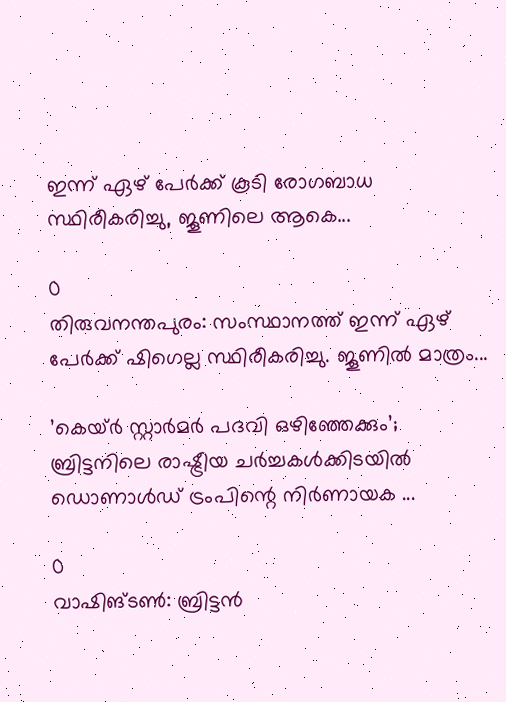ഇന്ന് ഏഴ് പേർക്ക് കൂടി രോഗബാധ സ്ഥിരീകരിച്ചു, ജൂണിലെ ആകെ...

0
തിരുവനന്തപുരം: സംസ്ഥാനത്ത് ഇന്ന് ഏഴ് പേര്‍ക്ക് ഷിഗെല്ല സ്ഥിരീകരിച്ചു. ജൂണില്‍ മാത്രം...

’കെയ്ര്‍ സ്റ്റാര്‍മര്‍ പദവി ഒഴിഞ്ഞേക്കും’; ബ്രിട്ടനിലെ രാഷ്ട്രീയ ചർച്ചകൾക്കിടയിൽ ഡൊണാൾഡ് ട്രംപിന്റെ നിർണായക ...

0
വാഷിങ്ടണ്‍: ബ്രിട്ടൻ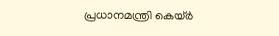പ്രധാനമന്ത്രി കെയ്ര്‍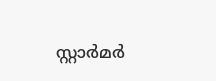സ്റ്റാര്‍മര്‍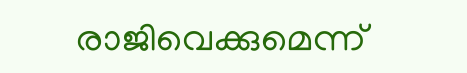രാജിവെക്കുമെന്ന്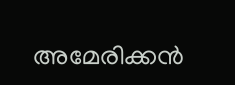അമേരിക്കന്‍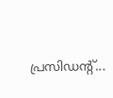പ്രസിഡന്റ്...